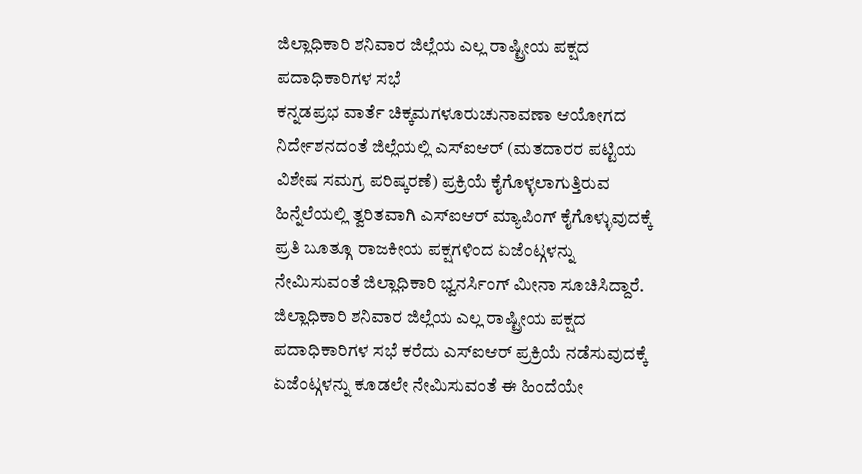ಜಿಲ್ಲಾಧಿಕಾರಿ ಶನಿವಾರ ಜಿಲ್ಲೆಯ ಎಲ್ಲ ರಾಷ್ಟ್ರೀಯ ಪಕ್ಷದ ಪದಾಧಿಕಾರಿಗಳ ಸಭೆ
ಕನ್ನಡಪ್ರಭ ವಾರ್ತೆ ಚಿಕ್ಕಮಗಳೂರುಚುನಾವಣಾ ಆಯೋಗದ ನಿರ್ದೇಶನದಂತೆ ಜಿಲ್ಲೆಯಲ್ಲಿ ಎಸ್ಐಆರ್ (ಮತದಾರರ ಪಟ್ಟಿಯ ವಿಶೇಷ ಸಮಗ್ರ ಪರಿಷ್ಕರಣೆ) ಪ್ರಕ್ರಿಯೆ ಕೈಗೊಳ್ಳಲಾಗುತ್ತಿರುವ ಹಿನ್ನೆಲೆಯಲ್ಲಿ ತ್ವರಿತವಾಗಿ ಎಸ್ಐಆರ್ ಮ್ಯಾಪಿಂಗ್ ಕೈಗೊಳ್ಳುವುದಕ್ಕೆ ಪ್ರತಿ ಬೂತ್ಗೂ ರಾಜಕೀಯ ಪಕ್ಷಗಳಿಂದ ಏಜೆಂಟ್ಗಳನ್ನು ನೇಮಿಸುವಂತೆ ಜಿಲ್ಲಾಧಿಕಾರಿ ಭ್ವನರ್ಸಿಂಗ್ ಮೀನಾ ಸೂಚಿಸಿದ್ದಾರೆ.
ಜಿಲ್ಲಾಧಿಕಾರಿ ಶನಿವಾರ ಜಿಲ್ಲೆಯ ಎಲ್ಲ ರಾಷ್ಟ್ರೀಯ ಪಕ್ಷದ ಪದಾಧಿಕಾರಿಗಳ ಸಭೆ ಕರೆದು ಎಸ್ಐಆರ್ ಪ್ರಕ್ರಿಯೆ ನಡೆಸುವುದಕ್ಕೆ ಏಜೆಂಟ್ಗಳನ್ನು ಕೂಡಲೇ ನೇಮಿಸುವಂತೆ ಈ ಹಿಂದೆಯೇ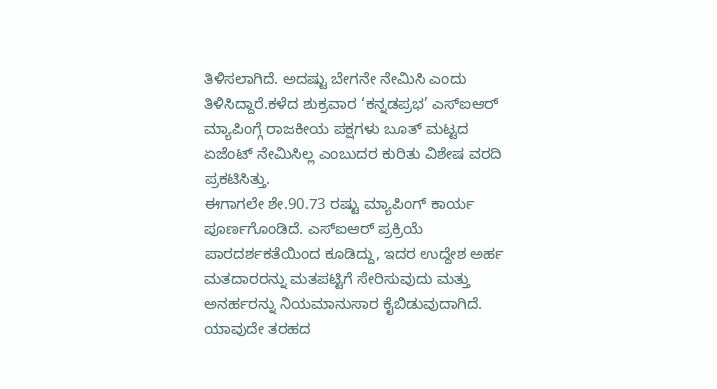ತಿಳಿಸಲಾಗಿದೆ. ಅದಷ್ಟು ಬೇಗನೇ ನೇಮಿಸಿ ಎಂದು ತಿಳಿಸಿದ್ದಾರೆ.ಕಳೆದ ಶುಕ್ರವಾರ ‘ಕನ್ನಡಪ್ರಭ’ ಎಸ್ಐಆರ್ ಮ್ಯಾಪಿಂಗ್ಗೆ ರಾಜಕೀಯ ಪಕ್ಷಗಳು ಬೂತ್ ಮಟ್ಟದ ಏಜೆಂಟ್ ನೇಮಿಸಿಲ್ಲ ಎಂಬುದರ ಕುರಿತು ವಿಶೇಷ ವರದಿ ಪ್ರಕಟಿಸಿತ್ತು.
ಈಗಾಗಲೇ ಶೇ.90.73 ರಷ್ಟು ಮ್ಯಾಪಿಂಗ್ ಕಾರ್ಯ ಪೂರ್ಣಗೊಂಡಿದೆ. ಎಸ್ಐಆರ್ ಪ್ರಕ್ರಿಯೆ ಪಾರದರ್ಶಕತೆಯಿಂದ ಕೂಡಿದ್ದು, ಇದರ ಉದ್ದೇಶ ಅರ್ಹ ಮತದಾರರನ್ನು ಮತಪಟ್ಟಿಗೆ ಸೇರಿಸುವುದು ಮತ್ತು ಅನರ್ಹರನ್ನು ನಿಯಮಾನುಸಾರ ಕೈಬಿಡುವುದಾಗಿದೆ. ಯಾವುದೇ ತರಹದ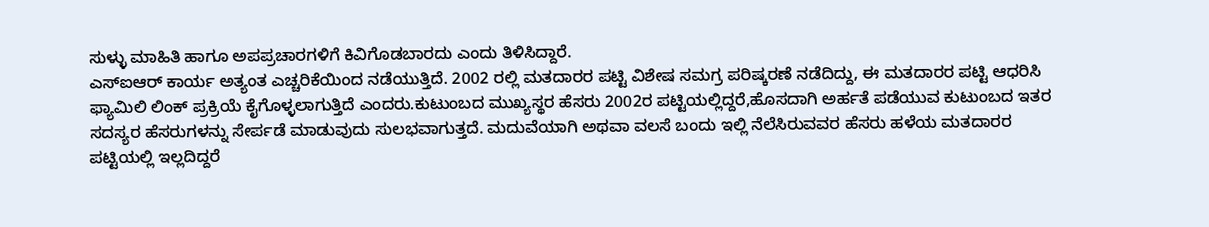ಸುಳ್ಳು ಮಾಹಿತಿ ಹಾಗೂ ಅಪಪ್ರಚಾರಗಳಿಗೆ ಕಿವಿಗೊಡಬಾರದು ಎಂದು ತಿಳಿಸಿದ್ದಾರೆ.
ಎಸ್ಐಆರ್ ಕಾರ್ಯ ಅತ್ಯಂತ ಎಚ್ಚರಿಕೆಯಿಂದ ನಡೆಯುತ್ತಿದೆ. 2002 ರಲ್ಲಿ ಮತದಾರರ ಪಟ್ಟಿ ವಿಶೇಷ ಸಮಗ್ರ ಪರಿಷ್ಕರಣೆ ನಡೆದಿದ್ದು, ಈ ಮತದಾರರ ಪಟ್ಟಿ ಆಧರಿಸಿ ಫ್ಯಾಮಿಲಿ ಲಿಂಕ್ ಪ್ರಕ್ರಿಯೆ ಕೈಗೊಳ್ಳಲಾಗುತ್ತಿದೆ ಎಂದರು.ಕುಟುಂಬದ ಮುಖ್ಯಸ್ಥರ ಹೆಸರು 2002ರ ಪಟ್ಟಿಯಲ್ಲಿದ್ದರೆ,ಹೊಸದಾಗಿ ಅರ್ಹತೆ ಪಡೆಯುವ ಕುಟುಂಬದ ಇತರ ಸದಸ್ಯರ ಹೆಸರುಗಳನ್ನು ಸೇರ್ಪಡೆ ಮಾಡುವುದು ಸುಲಭವಾಗುತ್ತದೆ. ಮದುವೆಯಾಗಿ ಅಥವಾ ವಲಸೆ ಬಂದು ಇಲ್ಲಿ ನೆಲೆಸಿರುವವರ ಹೆಸರು ಹಳೆಯ ಮತದಾರರ ಪಟ್ಟಿಯಲ್ಲಿ ಇಲ್ಲದಿದ್ದರೆ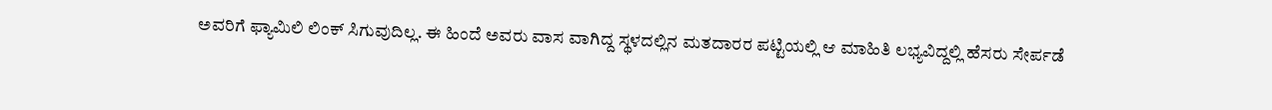ಅವರಿಗೆ ಫ್ಯಾಮಿಲಿ ಲಿಂಕ್ ಸಿಗುವುದಿಲ್ಲ. ಈ ಹಿಂದೆ ಅವರು ವಾಸ ವಾಗಿದ್ದ ಸ್ಥಳದಲ್ಲಿನ ಮತದಾರರ ಪಟ್ಟಿಯಲ್ಲಿ ಆ ಮಾಹಿತಿ ಲಭ್ಯವಿದ್ದಲ್ಲಿ ಹೆಸರು ಸೇರ್ಪಡೆ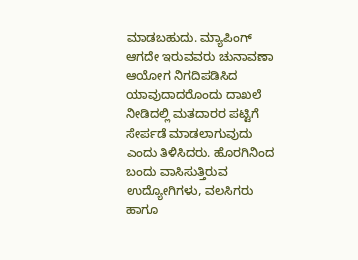ಮಾಡಬಹುದು. ಮ್ಯಾಪಿಂಗ್ ಆಗದೇ ಇರುವವರು ಚುನಾವಣಾ ಆಯೋಗ ನಿಗದಿಪಡಿಸಿದ ಯಾವುದಾದರೊಂದು ದಾಖಲೆ ನೀಡಿದಲ್ಲಿ ಮತದಾರರ ಪಟ್ಟಿಗೆ ಸೇರ್ಪಡೆ ಮಾಡಲಾಗುವುದು ಎಂದು ತಿಳಿಸಿದರು. ಹೊರಗಿನಿಂದ ಬಂದು ವಾಸಿಸುತ್ತಿರುವ ಉದ್ಯೋಗಿಗಳು, ವಲಸಿಗರು ಹಾಗೂ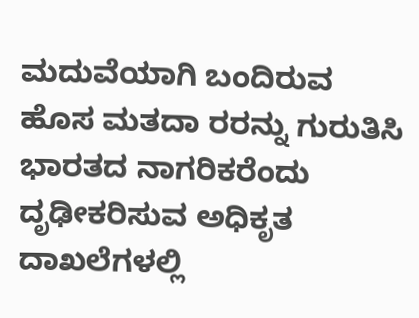ಮದುವೆಯಾಗಿ ಬಂದಿರುವ ಹೊಸ ಮತದಾ ರರನ್ನು ಗುರುತಿಸಿ ಭಾರತದ ನಾಗರಿಕರೆಂದು ದೃಢೀಕರಿಸುವ ಅಧಿಕೃತ ದಾಖಲೆಗಳಲ್ಲಿ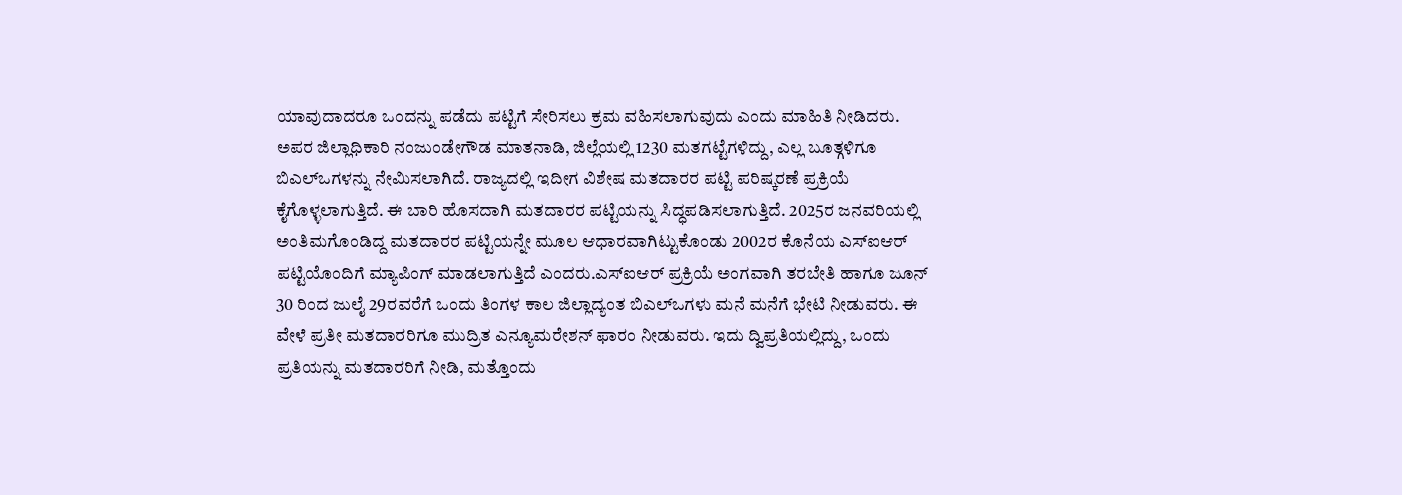ಯಾವುದಾದರೂ ಒಂದನ್ನು ಪಡೆದು ಪಟ್ಟಿಗೆ ಸೇರಿಸಲು ಕ್ರಮ ವಹಿಸಲಾಗುವುದು ಎಂದು ಮಾಹಿತಿ ನೀಡಿದರು.
ಅಪರ ಜಿಲ್ಲಾಧಿಕಾರಿ ನಂಜುಂಡೇಗೌಡ ಮಾತನಾಡಿ, ಜಿಲ್ಲೆಯಲ್ಲಿ 1230 ಮತಗಟ್ಟೆಗಳಿದ್ದು, ಎಲ್ಲ ಬೂತ್ಗಳಿಗೂ ಬಿಎಲ್ಒಗಳನ್ನು ನೇಮಿಸಲಾಗಿದೆ. ರಾಜ್ಯದಲ್ಲಿ ಇದೀಗ ವಿಶೇಷ ಮತದಾರರ ಪಟ್ಟಿ ಪರಿಷ್ಕರಣೆ ಪ್ರಕ್ರಿಯೆ ಕೈಗೊಳ್ಳಲಾಗುತ್ತಿದೆ. ಈ ಬಾರಿ ಹೊಸದಾಗಿ ಮತದಾರರ ಪಟ್ಟಿಯನ್ನು ಸಿದ್ಧಪಡಿಸಲಾಗುತ್ತಿದೆ. 2025ರ ಜನವರಿಯಲ್ಲಿ ಅಂತಿಮಗೊಂಡಿದ್ದ ಮತದಾರರ ಪಟ್ಟಿಯನ್ನೇ ಮೂಲ ಆಧಾರವಾಗಿಟ್ಟುಕೊಂಡು 2002ರ ಕೊನೆಯ ಎಸ್ಐಆರ್ ಪಟ್ಟಿಯೊಂದಿಗೆ ಮ್ಯಾಪಿಂಗ್ ಮಾಡಲಾಗುತ್ತಿದೆ ಎಂದರು.ಎಸ್ಐಆರ್ ಪ್ರಕ್ರಿಯೆ ಅಂಗವಾಗಿ ತರಬೇತಿ ಹಾಗೂ ಜೂನ್ 30 ರಿಂದ ಜುಲೈ 29ರವರೆಗೆ ಒಂದು ತಿಂಗಳ ಕಾಲ ಜಿಲ್ಲಾದ್ಯಂತ ಬಿಎಲ್ಒಗಳು ಮನೆ ಮನೆಗೆ ಭೇಟಿ ನೀಡುವರು. ಈ ವೇಳೆ ಪ್ರತೀ ಮತದಾರರಿಗೂ ಮುದ್ರಿತ ಎನ್ಯೂಮರೇಶನ್ ಫಾರಂ ನೀಡುವರು. ಇದು ದ್ವಿಪ್ರತಿಯಲ್ಲಿದ್ದು, ಒಂದು ಪ್ರತಿಯನ್ನು ಮತದಾರರಿಗೆ ನೀಡಿ, ಮತ್ತೊಂದು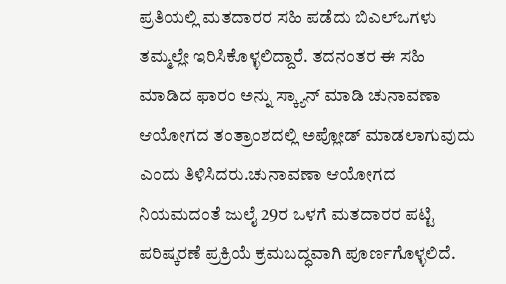ಪ್ರತಿಯಲ್ಲಿ ಮತದಾರರ ಸಹಿ ಪಡೆದು ಬಿಎಲ್ಒಗಳು ತಮ್ಮಲ್ಲೇ ಇರಿಸಿಕೊಳ್ಳಲಿದ್ದಾರೆ. ತದನಂತರ ಈ ಸಹಿ ಮಾಡಿದ ಫಾರಂ ಅನ್ನು ಸ್ಕ್ಯಾನ್ ಮಾಡಿ ಚುನಾವಣಾ ಆಯೋಗದ ತಂತ್ರಾಂಶದಲ್ಲಿ ಅಪ್ಲೋಡ್ ಮಾಡಲಾಗುವುದು ಎಂದು ತಿಳಿಸಿದರು.ಚುನಾವಣಾ ಆಯೋಗದ ನಿಯಮದಂತೆ ಜುಲೈ 29ರ ಒಳಗೆ ಮತದಾರರ ಪಟ್ಟಿ ಪರಿಷ್ಕರಣೆ ಪ್ರಕ್ರಿಯೆ ಕ್ರಮಬದ್ಧವಾಗಿ ಪೂರ್ಣಗೊಳ್ಳಲಿದೆ.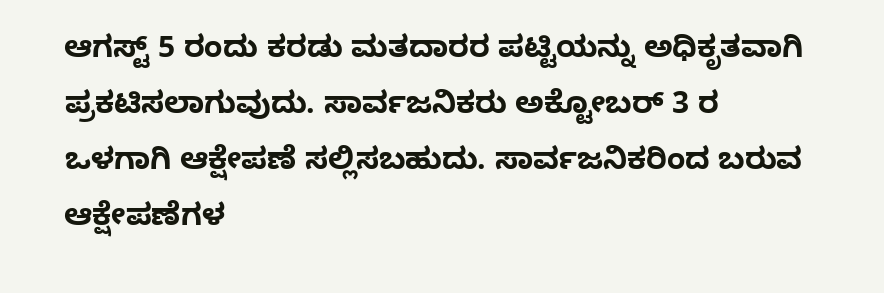ಆಗಸ್ಟ್ 5 ರಂದು ಕರಡು ಮತದಾರರ ಪಟ್ಟಿಯನ್ನು ಅಧಿಕೃತವಾಗಿ ಪ್ರಕಟಿಸಲಾಗುವುದು. ಸಾರ್ವಜನಿಕರು ಅಕ್ಟೋಬರ್ 3 ರ ಒಳಗಾಗಿ ಆಕ್ಷೇಪಣೆ ಸಲ್ಲಿಸಬಹುದು. ಸಾರ್ವಜನಿಕರಿಂದ ಬರುವ ಆಕ್ಷೇಪಣೆಗಳ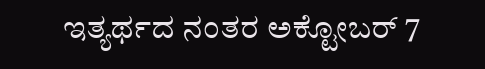ಇತ್ಯರ್ಥದ ನಂತರ ಅಕ್ಟೋಬರ್ 7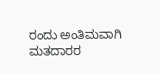ರಂದು ಅಂತಿಮವಾಗಿ ಮತದಾರರ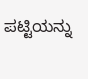ಪಟ್ಟಿಯನ್ನು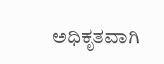ಅಧಿಕೃತವಾಗಿ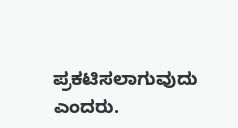ಪ್ರಕಟಿಸಲಾಗುವುದು ಎಂದರು.